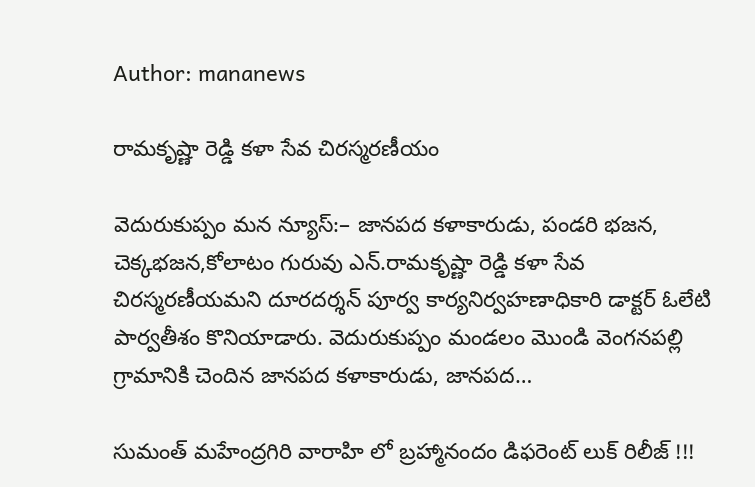Author: mananews

రామకృష్ణా రెడ్డి కళా సేవ చిరస్మరణీయం

వెదురుకుప్పం మన న్యూస్:– జానపద కళాకారుడు, పండరి భజన, చెక్కభజన,కోలాటం గురువు ఎన్.రామకృష్ణా రెడ్డి కళా సేవ చిరస్మరణీయమని దూరదర్శన్ పూర్వ కార్యనిర్వహణాధికారి డాక్టర్ ఓలేటి పార్వతీశం కొనియాడారు. వెదురుకుప్పం మండలం మొండి వెంగనపల్లి గ్రామానికి చెందిన జానపద కళాకారుడు, జానపద…

సుమంత్ మహేంద్రగిరి వారాహి లో బ్రహ్మానందం డిఫరెంట్ లుక్ రిలీజ్ !!!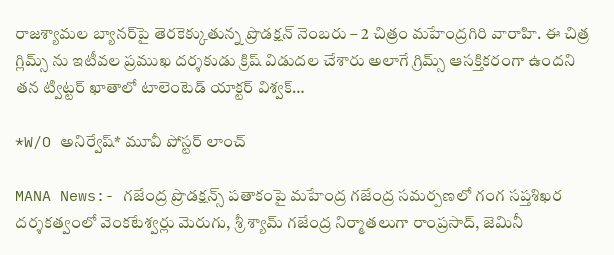రాజశ్యామల బ్యానర్‌పై తెరకెక్కుతున్న ప్రొడక్షన్‌ నెంబరు – 2 చిత్రం మహేంద్రగిరి వారాహి. ఈ చిత్ర గ్లిమ్స్ ను ఇటీవల ప్రముఖ దర్శకుడు క్రిష్ విడుదల చేశారు అలాగే గ్రిమ్స్ ఆసక్తికరంగా ఉందని తన ట్విట్టర్ ఖాతాలో టాలెంటెడ్ యాక్టర్ విశ్వక్…

*W/O అనిర్వేష్* మూవీ పోస్టర్ లాంచ్

MANA News:- గజేంద్ర ప్రొడక్షన్స్ పతాకంపై మహేంద్ర గజేంద్ర సమర్పణలో గంగ సప్తశిఖర దర్శకత్వంలో వెంకటేశ్వర్లు మెరుగు, శ్రీ శ్యామ్ గజేంద్ర నిర్మాతలుగా రాంప్రసాద్, జెమినీ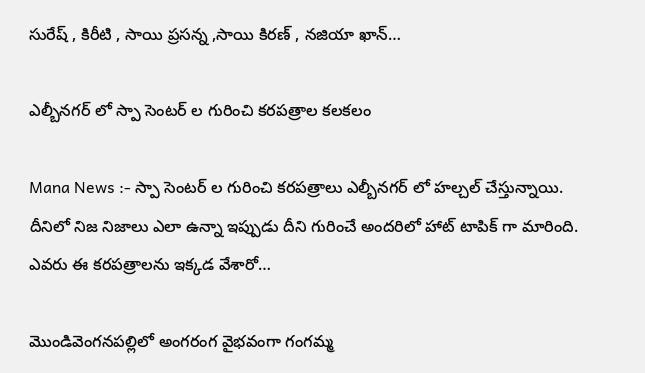సురేష్ , కిరీటి , సాయి ప్రసన్న ,సాయి కిరణ్ , నజియా ఖాన్…

ఎల్బీనగర్ లో స్పా సెంటర్ ల గురించి కరపత్రాల కలకలం

Mana News :- స్పా సెంటర్ ల గురించి కరపత్రాలు ఎల్బీనగర్ లో హల్చల్ చేస్తున్నాయి. దీనిలో నిజ నిజాలు ఎలా ఉన్నా ఇప్పుడు దీని గురించే అందరిలో హాట్ టాపిక్ గా మారింది. ఎవరు ఈ కరపత్రాలను ఇక్కడ వేశారో…

మొండివెంగనపల్లిలో అంగరంగ వైభవంగా గంగమ్మ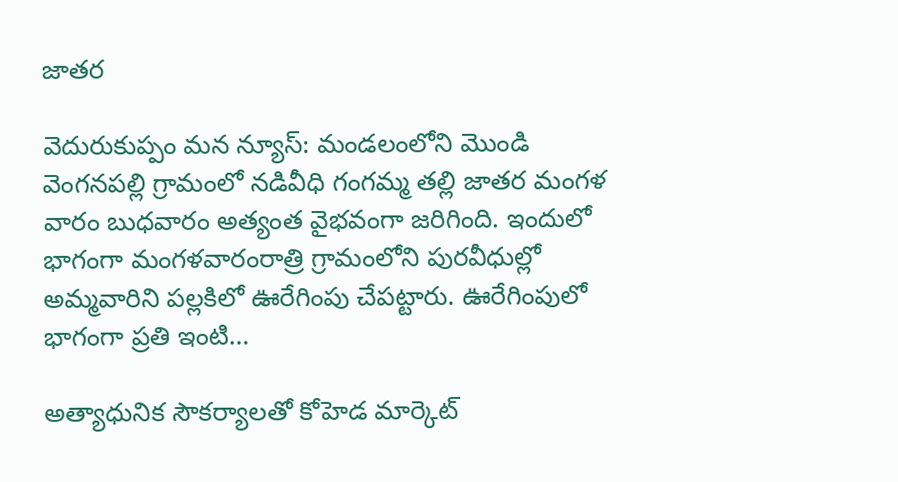జాతర

వెదురుకుప్పం మన న్యూస్: మండలంలోని మొండి వెంగనపల్లి గ్రామంలో నడివీధి గంగమ్మ తల్లి జాతర మంగళ వారం బుధవారం అత్యంత వైభవంగా జరిగింది. ఇందులో భాగంగా మంగళవారంరాత్రి గ్రామంలోని పురవీధుల్లో అమ్మవారిని పల్లకిలో ఊరేగింపు చేపట్టారు. ఊరేగింపులో భాగంగా ప్రతి ఇంటి…

అత్యాధునిక సౌకర్యాలతో కోహెడ మార్కెట్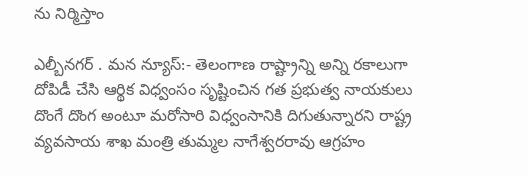ను నిర్మిస్తాం

ఎల్బీనగర్ . మన న్యూస్:- తెలంగాణ రాష్ట్రాన్ని అన్ని రకాలుగా దోపిడీ చేసి ఆర్థిక విధ్వంసం సృష్టించిన గత ప్రభుత్వ నాయకులు దొంగే దొంగ అంటూ మరోసారి విధ్వంసానికి దిగుతున్నారని రాష్ట్ర వ్యవసాయ శాఖ మంత్రి తుమ్మల నాగేశ్వరరావు ఆగ్రహం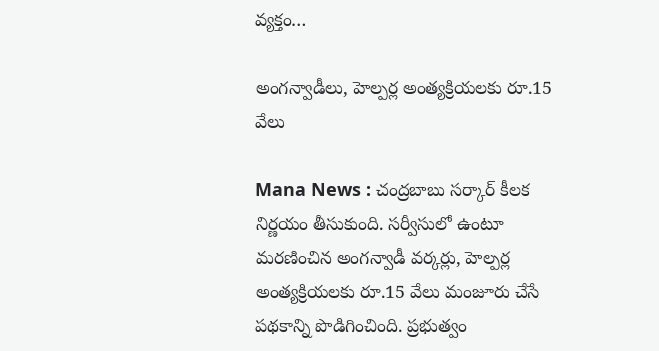వ్యక్తం…

అంగన్వాడీలు, హెల్పర్ల అంత్యక్రియలకు రూ.15 వేలు

Mana News : చంద్రబాబు సర్కార్ కీలక నిర్ణయం తీసుకుంది. సర్వీసులో ఉంటూ మరణించిన అంగన్వాడీ వర్కర్లు, హెల్పర్ల అంత్యక్రియలకు రూ.15 వేలు మంజూరు చేసే పథకాన్ని పొడిగించింది. ప్రభుత్వం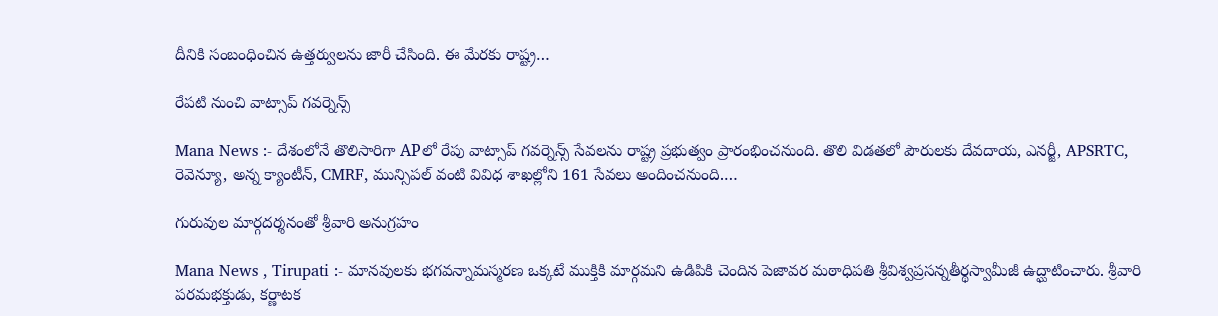దీనికి సంబంధించిన ఉత్తర్వులను జారీ చేసింది. ఈ మేరకు రాష్ట్ర…

రేపటి నుంచి వాట్సాప్ గవర్నెన్స్

Mana News :- దేశంలోనే తొలిసారిగా APలో రేపు వాట్సాప్ గవర్నెన్స్ సేవలను రాష్ట్ర ప్రభుత్వం ప్రారంభించనుంది. తొలి విడతలో పౌరులకు దేవదాయ, ఎనర్జీ, APSRTC, రెవెన్యూ, అన్న క్యాంటీన్, CMRF, మున్సిపల్ వంటి వివిధ శాఖల్లోని 161 సేవలు అందించనుంది.…

గురువుల మార్గదర్శనంతో శ్రీవారి అనుగ్రహం

Mana News , Tirupati :- మానవులకు భగవన్నామస్మరణ ఒక్కటే ముక్తికి మార్గమని ఉడిపికి చెందిన పెజావర మఠాధిపతి శ్రీవిశ్వప్రసన్నతీర్థస్వామీజీ ఉద్ఘాటించారు. శ్రీవారి పరమభక్తుడు, కర్ణాటక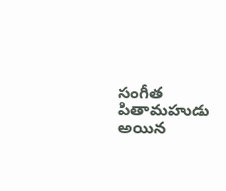సంగీత పితామహుడు అయిన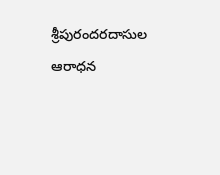శ్రీపురందరదాసుల ఆరాధన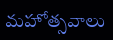మహోత్సవాలు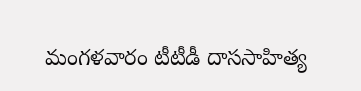మంగళవారం టీటీడీ దాససాహిత్య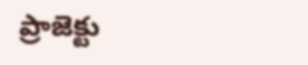ప్రాజెక్టు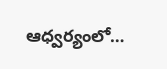ఆధ్వర్యంలో…